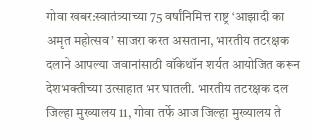गोवा खबर:स्वातंत्र्याच्या 75 वर्षांनिमित्त राष्ट्र ‘आझादी का अमृत महोत्सव’ साजरा करत असताना, भारतीय तटरक्षक दलाने आपल्या जवानांसाठी वॉकेथॉन शर्यत आयोजित करून देशभक्तीच्या उत्साहात भर घातली. भारतीय तटरक्षक दल जिल्हा मुख्यालय 11, गोवा तर्फे आज जिल्हा मुख्यालय ते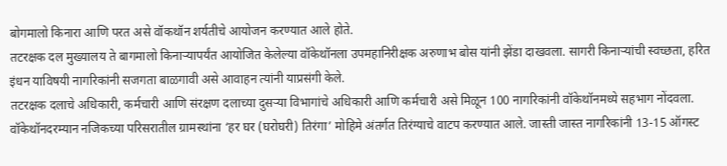बोगमालो किनारा आणि परत असे वॉकथॉन शर्यतीचे आयोजन करण्यात आले होते.
तटरक्षक दल मुख्यालय ते बागमालो किनाऱ्यापर्यंत आयोजित केलेल्या वॉकेथॉनला उपमहानिरीक्षक अरुणाभ बोस यांनी झेंडा दाखवला. सागरी किनाऱ्यांची स्वच्छता, हरित इंधन याविषयी नागरिकांनी सजगता बाळगावी असे आवाहन त्यांनी याप्रसंगी केले.
तटरक्षक दलाचे अधिकारी, कर्मचारी आणि संरक्षण दलाच्या दुसऱ्या विभागांचे अधिकारी आणि कर्मचारी असे मिळून 100 नागरिकांनी वॉकेथॉनमध्ये सहभाग नोंदवला.
वॉकेथॉनदरम्यान नजिकच्या परिसरातील ग्रामस्थांना ‘हर घर (घरोघरी) तिरंगा’ मोहिमे अंतर्गत तिरंग्याचे वाटप करण्यात आले. जास्ती जास्त नागरिकांनी 13-15 ऑगस्ट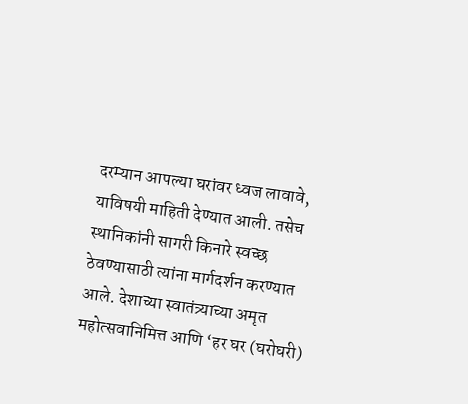दरम्यान आपल्या घरांवर ध्वज लावावे, याविषयी माहिती देण्यात आली. तसेच स्थानिकांनी सागरी किनारे स्वच्छ ठेवण्यासाठी त्यांना मार्गदर्शन करण्यात आले. देशाच्या स्वातंत्र्याच्या अमृत महोत्सवानिमित्त आणि ‘हर घर (घरोघरी)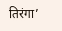तिरंगा’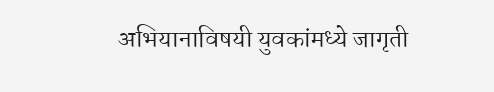अभियानाविषयी युवकांमध्ये जागृती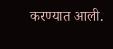करण्यात आली.